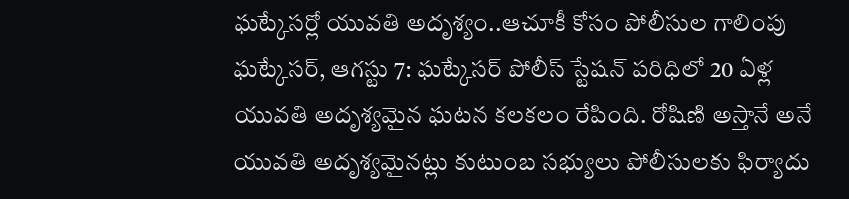ఘట్కేసర్లో యువతి అదృశ్యం..ఆచూకీ కోసం పోలీసుల గాలింపు
ఘట్కేసర్, ఆగస్టు 7: ఘట్కేసర్ పోలీస్ స్టేషన్ పరిధిలో 20 ఏళ్ల యువతి అదృశ్యమైన ఘటన కలకలం రేపింది. రోషిణి అస్తానే అనే యువతి అదృశ్యమైనట్లు కుటుంబ సభ్యులు పోలీసులకు ఫిర్యాదు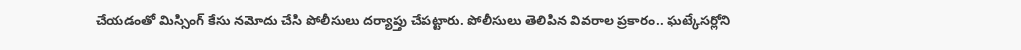చేయడంతో మిస్సింగ్ కేసు నమోదు చేసి పోలీసులు దర్యాప్తు చేపట్టారు. పోలీసులు తెలిపిన వివరాల ప్రకారం.. ఘట్కేసర్లోని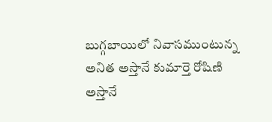బుగ్గబాయిలో నివాసముంటున్న అనిత అస్తానే కుమార్తె రోషిణి అస్తానే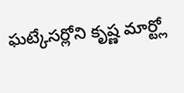ఘట్కేసర్లోని కృష్ణ మార్ట్లో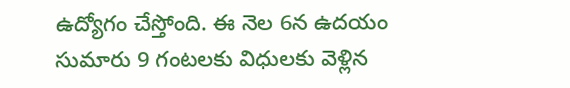ఉద్యోగం చేస్తోంది. ఈ నెల 6న ఉదయం సుమారు 9 గంటలకు విధులకు వెళ్లిన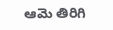ఆమె తిరిగి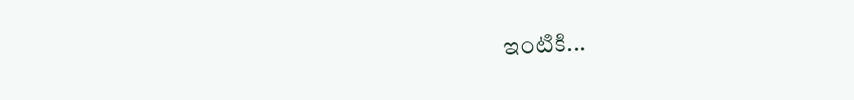ఇంటికి...